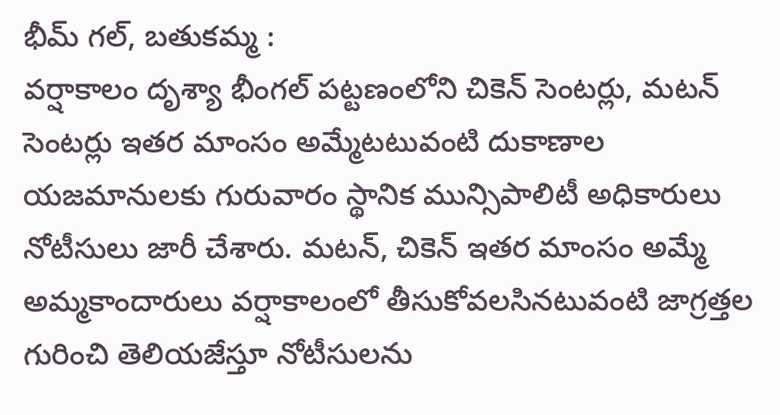భీమ్ గల్, బతుకమ్మ :
వర్షాకాలం దృశ్యా భీంగల్ పట్టణంలోని చికెన్ సెంటర్లు, మటన్ సెంటర్లు ఇతర మాంసం అమ్మేటటువంటి దుకాణాల యజమానులకు గురువారం స్థానిక మున్సిపాలిటీ అధికారులు నోటీసులు జారీ చేశారు. మటన్, చికెన్ ఇతర మాంసం అమ్మే అమ్మకాందారులు వర్షాకాలంలో తీసుకోవలసినటువంటి జాగ్రత్తల గురించి తెలియజేస్తూ నోటీసులను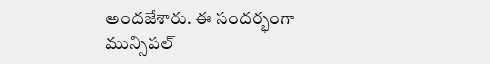అందజేశారు. ఈ సందర్భంగా మున్సిపల్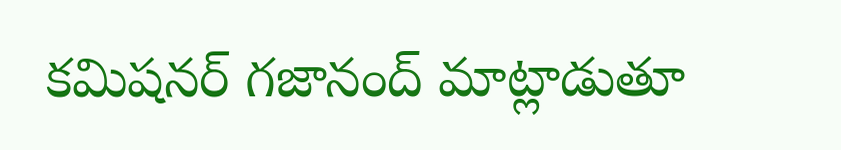కమిషనర్ గజానంద్ మాట్లాడుతూ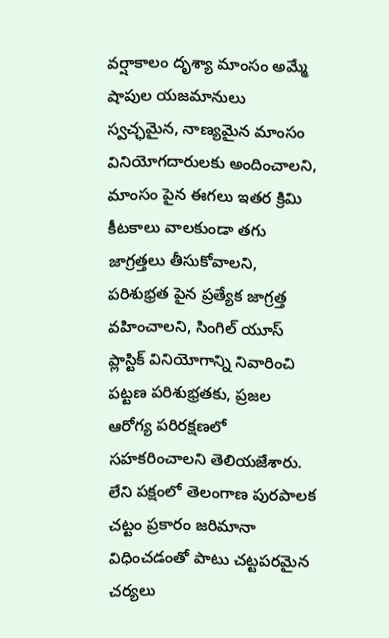వర్షాకాలం దృశ్యా మాంసం అమ్మే షాపుల యజమానులు స్వచ్ఛమైన, నాణ్యమైన మాంసం వినియోగదారులకు అందించాలని, మాంసం పైన ఈగలు ఇతర క్రిమి కీటకాలు వాలకుండా తగు జాగ్రత్తలు తీసుకోవాలని, పరిశుభ్రత పైన ప్రత్యేక జాగ్రత్త వహించాలని, సింగిల్ యూస్ ప్లాస్టిక్ వినియోగాన్ని నివారించి పట్టణ పరిశుభ్రతకు, ప్రజల ఆరోగ్య పరిరక్షణలో సహకరించాలని తెలియజేశారు. లేని పక్షంలో తెలంగాణ పురపాలక చట్టం ప్రకారం జరిమానా విధించడంతో పాటు చట్టపరమైన చర్యలు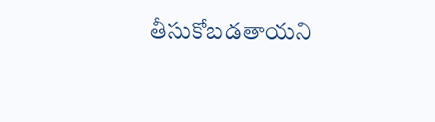తీసుకోబడతాయని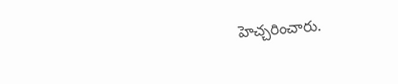హెచ్చరించారు.